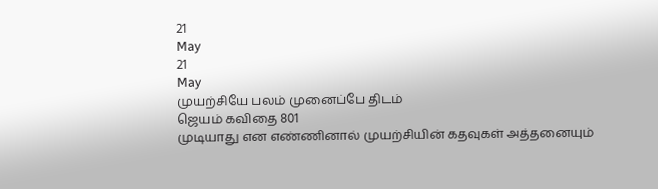21
May
21
May
முயற்சியே பலம் முனைப்பே திடம்
ஜெயம் கவிதை 801
முடியாது என எண்ணினால் முயற்சியின் கதவுகள் அத்தனையும்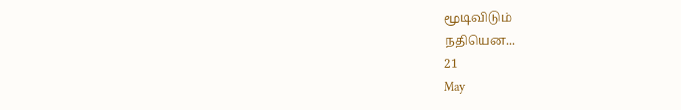மூடிவிடும்
நதியென...
21
May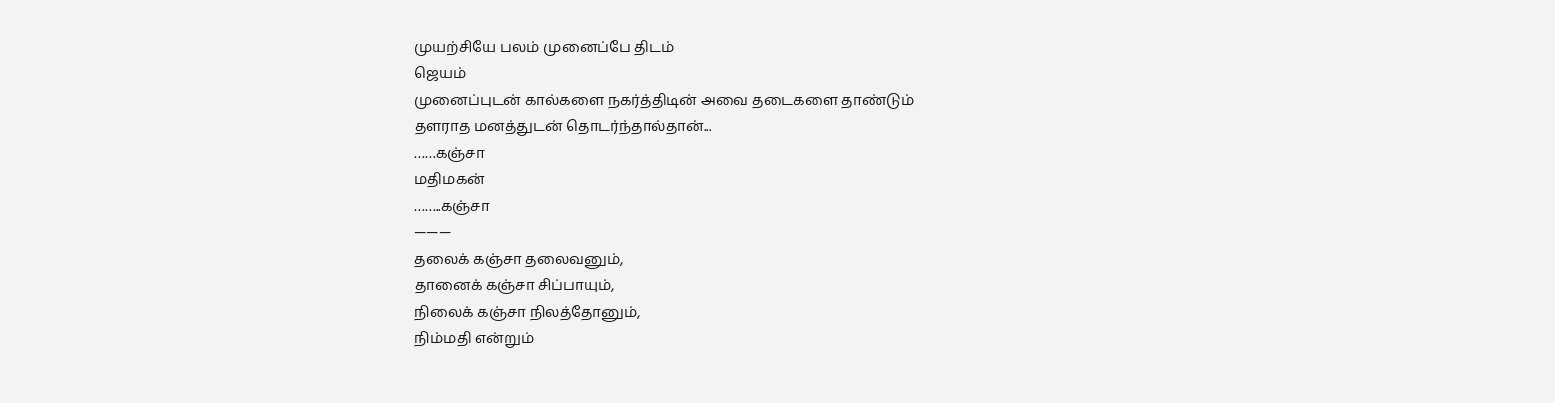முயற்சியே பலம் முனைப்பே திடம்
ஜெயம்
முனைப்புடன் கால்களை நகர்த்திடின் அவை தடைகளை தாண்டும்
தளராத மனத்துடன் தொடர்ந்தால்தான்...
……கஞ்சா
மதிமகன்
……..கஞ்சா
———
தலைக் கஞ்சா தலைவனும்,
தானைக் கஞ்சா சிப்பாயும்,
நிலைக் கஞ்சா நிலத்தோனும்,
நிம்மதி என்றும்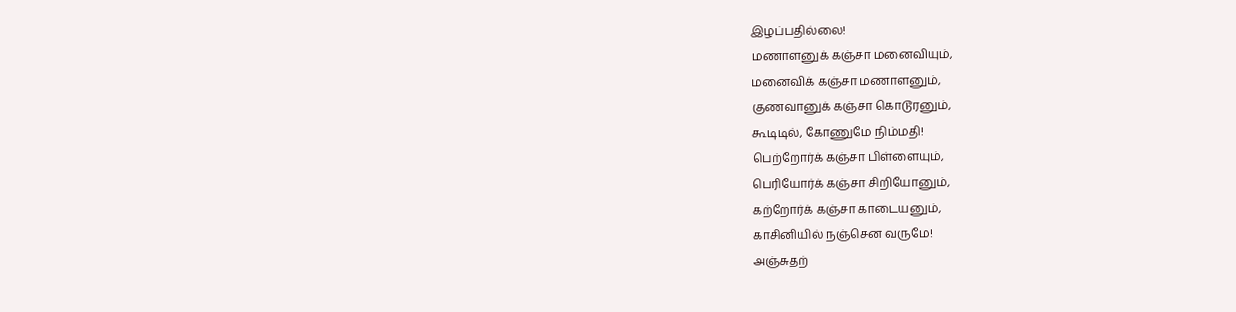இழப்பதில்லை!
மணாளனுக் கஞ்சா மனைவியும்,
மனைவிக் கஞ்சா மணாளனும்,
குணவானுக் கஞ்சா கொடூரனும்,
கூடிடில், கோணுமே நிம்மதி!
பெற்றோர்க் கஞ்சா பிள்ளையும்,
பெரியோர்க் கஞ்சா சிறியோனும்,
கற்றோர்க் கஞ்சா காடையனும்,
காசினியில் நஞ்சென வருமே!
அஞ்சுதற்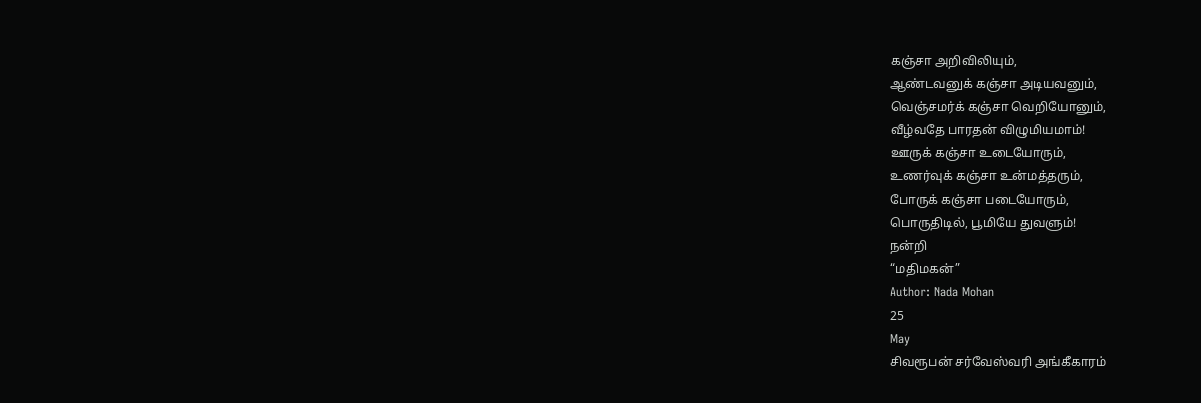கஞ்சா அறிவிலியும்,
ஆண்டவனுக் கஞ்சா அடியவனும்,
வெஞ்சமர்க் கஞ்சா வெறியோனும்,
வீழ்வதே பாரதன் விழுமியமாம்!
ஊருக் கஞ்சா உடையோரும்,
உணர்வுக் கஞ்சா உன்மத்தரும்,
போருக் கஞ்சா படையோரும்,
பொருதிடில், பூமியே துவளும்!
நன்றி
“மதிமகன்”
Author: Nada Mohan
25
May
சிவரூபன் சர்வேஸ்வரி அங்கீகாரம்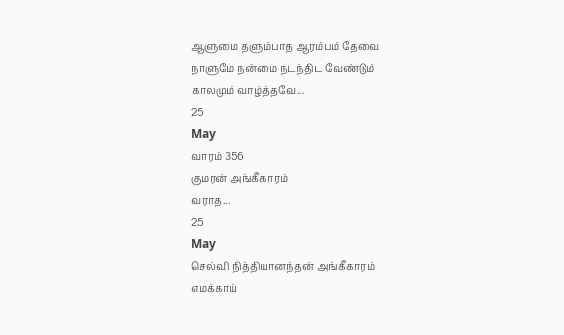ஆளுமை தளும்பாத ஆரம்பம் தேவை
நாளுமே நன்மை நடந்திட வேண்டும்
காலமும் வாழ்த்தவே...
25
May
வாரம் 356
குமரன் அங்கீகாரம்
வராத...
25
May
செல்வி நித்தியானந்தன் அங்கீகாரம்
எமக்காய்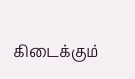கிடைக்கும்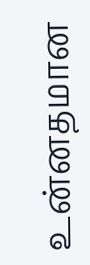உன்னதமான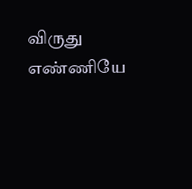விருது
எண்ணியே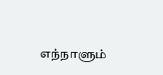எந்நாளும்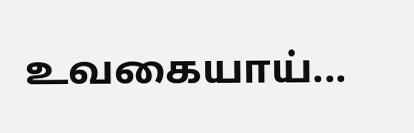உவகையாய்...